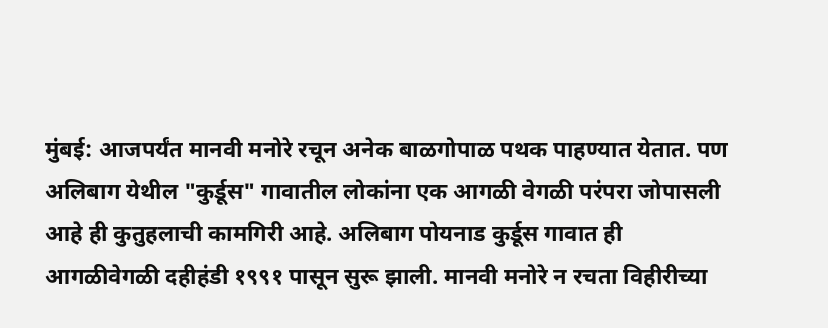मुंबई: आजपर्यंत मानवी मनोरे रचून अनेक बाळगोपाळ पथक पाहण्यात येतात. पण अलिबाग येथील "कुर्डूस" गावातील लोकांना एक आगळी वेगळी परंपरा जोपासली आहे ही कुतुहलाची कामगिरी आहे. अलिबाग पोयनाड कुर्डूस गावात ही आगळीवेगळी दहीहंडी १९९१ पासून सुरू झाली. मानवी मनोरे न रचता विहीरीच्या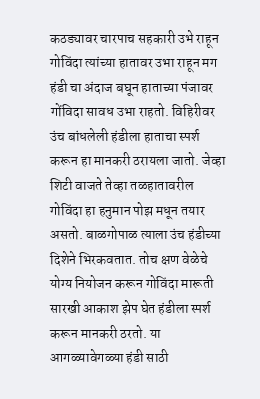कठड्यावर चारपाच सहकारी उभे राहून गोविंदा त्यांच्या हातावर उभा राहून मग हंडी चा अंदाज बघून हाताच्या पंजावर गोंविदा सावध उभा राहतो. विहिरीवर उंच बांधलेली हंडीला हाताचा स्पर्श करून हा मानकरी ठरायला जातो. जेव्हा शिटी वाजते तेव्हा तळहातावरील गोविंदा हा हनुमान पोझ मधून तयार असतो. बाळगोपाळ त्याला उंच हंडीच्या दिशेने भिरकवतात. तोच क्षण वेळेचे योग्य नियोजन करून गोविंदा मारूती सारखी आकाश झेप घेत हंडीला स्पर्श करून मानकरी ठरतो. या आगळ्यावेगळ्या हंडी साठी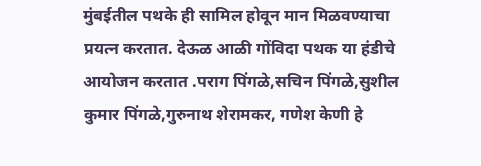मुंबईतील पथके ही सामिल होवून मान मिळवण्याचा प्रयत्न करतात. देऊळ आळी गोंविदा पथक या हंडीचे आयोजन करतात .पराग पिंगळे,सचिन पिंगळे,सुशील कुमार पिंगळे,गुरुनाथ शेरामकर, गणेश केणी हे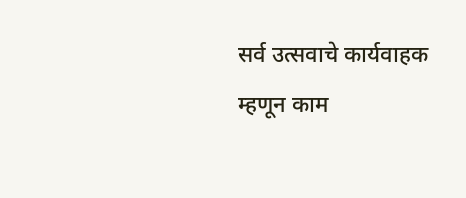सर्व उत्सवाचे कार्यवाहक म्हणून काम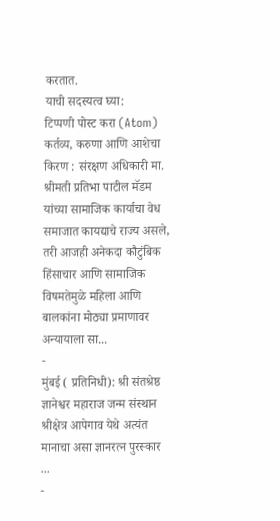करतात.
याची सदस्यत्व घ्या:
टिप्पणी पोस्ट करा (Atom)
कर्तव्य, करुणा आणि आशेचा किरण : संरक्षण अधिकारी मा. श्रीमती प्रतिभा पाटील मॅडम यांच्या सामाजिक कार्याचा वेध
समाजात कायद्याचे राज्य असले, तरी आजही अनेकदा कौटुंबिक हिंसाचार आणि सामाजिक विषमतेमुळे महिला आणि बालकांना मोठ्या प्रमाणावर अन्यायाला सा...
-
मुंबई ( प्रतिनिधी): श्री संतश्रेष्ठ ज्ञानेश्वर महाराज जन्म संस्थान श्रीक्षेत्र आपेगाव येथे अत्यंत मानाचा असा ज्ञानरत्न पुरस्कार ...
-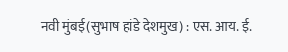नवी मुंबई(सुभाष हांडे देशमुख) : एस. आय. ई.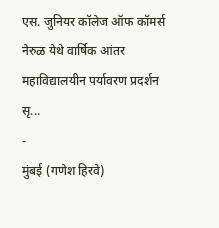एस. जुनियर कॉलेज ऑफ कॉमर्स नेरुळ येथे वार्षिक आंतर महाविद्यालयीन पर्यावरण प्रदर्शन सृ...
-
मुंबई (गणेश हिरवे)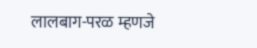लालबाग-परळ म्हणजे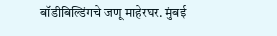बॉडीबिल्डिंगचे जणू माहेरघर. मुंबई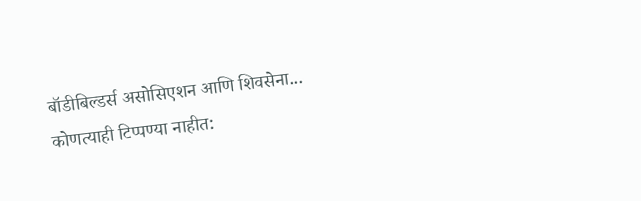बॉडीबिल्डर्स असोसिएशन आणि शिवसेना...
कोणत्याही टिप्पण्या नाहीत: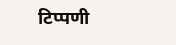टिप्पणी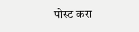पोस्ट करा